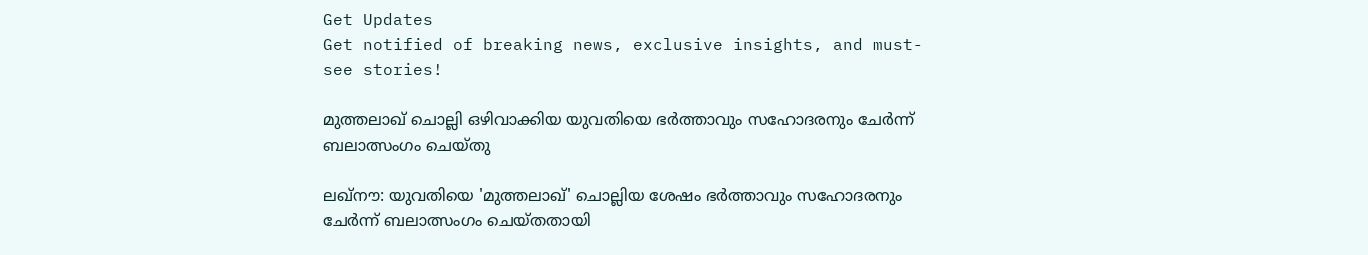Get Updates
Get notified of breaking news, exclusive insights, and must-see stories!

മുത്തലാഖ് ചൊല്ലി ഒഴിവാക്കിയ യുവതിയെ ഭര്‍ത്താവും സഹോദരനും ചേര്‍ന്ന് ബലാത്സംഗം ചെയ്തു

ലഖ്‌നൗ: യുവതിയെ 'മുത്തലാഖ്' ചൊല്ലിയ ശേഷം ഭര്‍ത്താവും സഹോദരനും ചേര്‍ന്ന് ബലാത്സംഗം ചെയ്തതായി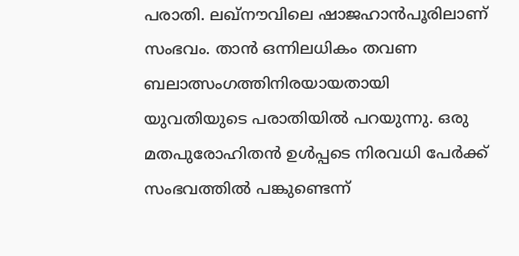പരാതി. ലഖ്‌നൗവിലെ ഷാജഹാന്‍പൂരിലാണ് സംഭവം. താന്‍ ഒന്നിലധികം തവണ ബലാത്സംഗത്തിനിരയായതായി യുവതിയുടെ പരാതിയില്‍ പറയുന്നു. ഒരു മതപുരോഹിതന്‍ ഉള്‍പ്പടെ നിരവധി പേര്‍ക്ക് സംഭവത്തില്‍ പങ്കുണ്ടെന്ന്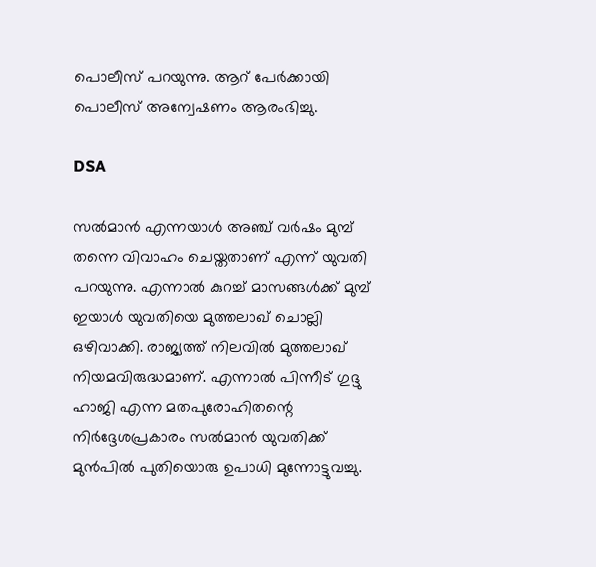പൊലീസ് പറയുന്നു. ആറ് പേര്‍ക്കായി പൊലീസ് അന്വേഷണം ആരംഭിച്ചു.

DSA

സല്‍മാന്‍ എന്നയാള്‍ അഞ്ച് വര്‍ഷം മുമ്പ് തന്നെ വിവാഹം ചെയ്തതാണ് എന്ന് യുവതി പറയുന്നു. എന്നാല്‍ കുറച്ച് മാസങ്ങള്‍ക്ക് മുമ്പ് ഇയാള്‍ യുവതിയെ മുത്തലാഖ് ചൊല്ലി ഒഴിവാക്കി. രാജ്യത്ത് നിലവില്‍ മുത്തലാഖ് നിയമവിരുദ്ധമാണ്. എന്നാല്‍ പിന്നീട് ഗുദ്ദു ഹാജി എന്ന മതപുരോഹിതന്റെ നിര്‍ദ്ദേശപ്രകാരം സല്‍മാന്‍ യുവതിക്ക് മുന്‍പില്‍ പുതിയൊരു ഉപാധി മുന്നോട്ടുവച്ചു.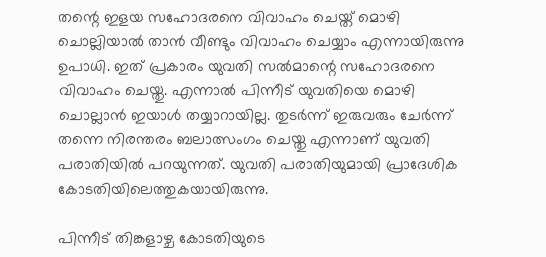തന്റെ ഇളയ സഹോദരനെ വിവാഹം ചെയ്ത് മൊഴി ചൊല്ലിയാല്‍ താന്‍ വീണ്ടും വിവാഹം ചെയ്യാം എന്നായിരുന്നു ഉപാധി. ഇത് പ്രകാരം യുവതി സല്‍മാന്റെ സഹോദരനെ വിവാഹം ചെയ്തു. എന്നാല്‍ പിന്നീട് യുവതിയെ മൊഴി ചൊല്ലാന്‍ ഇയാള്‍ തയ്യാറായില്ല. തുടര്‍ന്ന് ഇരുവരും ചേര്‍ന്ന് തന്നെ നിരന്തരം ബലാത്സംഗം ചെയ്തു എന്നാണ് യുവതി പരാതിയില്‍ പറയുന്നത്. യുവതി പരാതിയുമായി പ്രാദേശിക കോടതിയിലെത്തുകയായിരുന്നു.

പിന്നീട് തിങ്കളാഴ്ച കോടതിയുടെ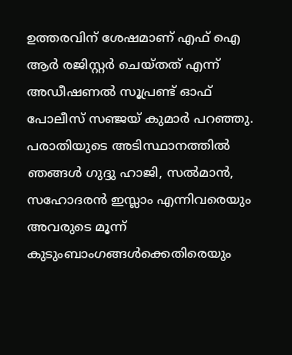ഉത്തരവിന് ശേഷമാണ് എഫ് ഐ ആര്‍ രജിസ്റ്റര്‍ ചെയ്തത് എന്ന് അഡീഷണല്‍ സൂപ്രണ്ട് ഓഫ് പോലീസ് സഞ്ജയ് കുമാര്‍ പറഞ്ഞു. പരാതിയുടെ അടിസ്ഥാനത്തില്‍ ഞങ്ങള്‍ ഗുദ്ദു ഹാജി, സല്‍മാന്‍, സഹോദരന്‍ ഇസ്ലാം എന്നിവരെയും അവരുടെ മൂന്ന് കുടുംബാംഗങ്ങള്‍ക്കെതിരെയും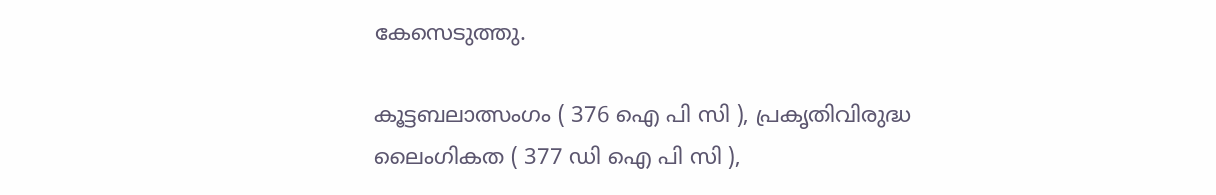കേസെടുത്തു.

കൂട്ടബലാത്സംഗം ( 376 ഐ പി സി ), പ്രകൃതിവിരുദ്ധ ലൈംഗികത ( 377 ഡി ഐ പി സി ),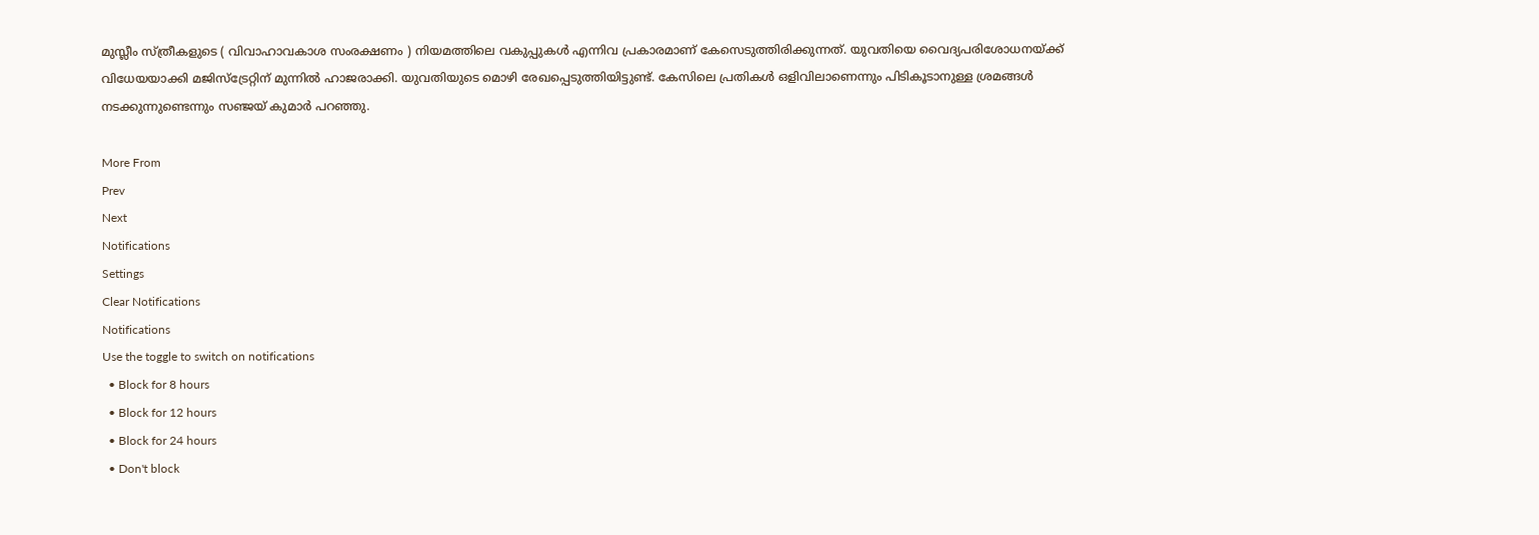മുസ്ലീം സ്ത്രീകളുടെ ( വിവാഹാവകാശ സംരക്ഷണം ) നിയമത്തിലെ വകുപ്പുകള്‍ എന്നിവ പ്രകാരമാണ് കേസെടുത്തിരിക്കുന്നത്. യുവതിയെ വൈദ്യപരിശോധനയ്ക്ക് വിധേയയാക്കി മജിസ്ട്രേറ്റിന് മുന്നില്‍ ഹാജരാക്കി. യുവതിയുടെ മൊഴി രേഖപ്പെടുത്തിയിട്ടുണ്ട്. കേസിലെ പ്രതികള്‍ ഒളിവിലാണെന്നും പിടികൂടാനുള്ള ശ്രമങ്ങള്‍ നടക്കുന്നുണ്ടെന്നും സഞ്ജയ് കുമാര്‍ പറഞ്ഞു.

More From
Prev
Next
Notifications
Settings
Clear Notifications
Notifications
Use the toggle to switch on notifications
  • Block for 8 hours
  • Block for 12 hours
  • Block for 24 hours
  • Don't block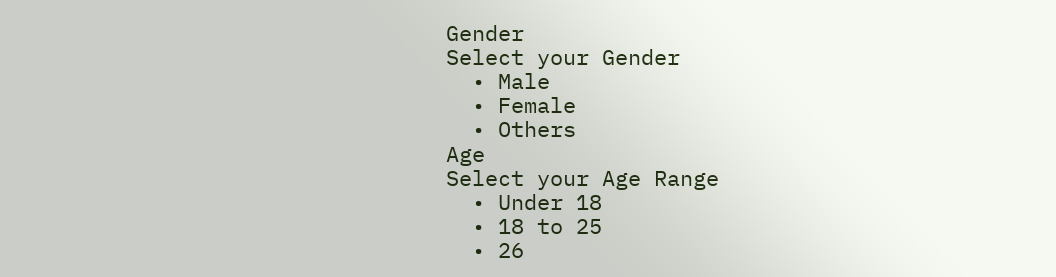Gender
Select your Gender
  • Male
  • Female
  • Others
Age
Select your Age Range
  • Under 18
  • 18 to 25
  • 26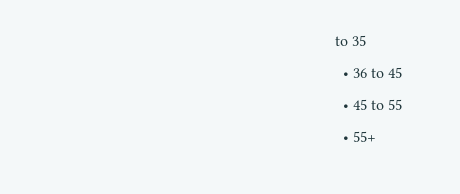to 35
  • 36 to 45
  • 45 to 55
  • 55+